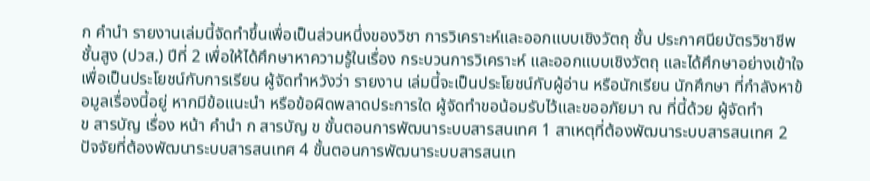ก คำนำ รายงานเล่มนี้จัดทําขึ้นเพื่อเป็นส่วนหนึ่งของวิชา การวิเคราะห์และออกแบบเชิงวัตถุ ชั้น ประกาศนียบัตรวิชาชีพชั้นสูง (ปวส.) ปีที่ 2 เพื่อให้ได้ศึกษาหาความรู้ในเรื่อง กระบวนการวิเคราะห์ และออกแบบเชิงวัตถุ และได้ศึกษาอย่างเข้าใจเพื่อเป็นประโยชน์กับการเรียน ผู้จัดทําหวังว่า รายงาน เล่มนี้จะเป็นประโยชน์กับผู้อ่าน หรือนักเรียน นักศึกษา ที่กําลังหาข้อมูลเรื่องนี้อยู่ หากมีข้อแนะนํา หรือข้อผิดพลาดประการใด ผู้จัดทําขอน้อมรับไว้และขออภัยมา ณ ที่นี้ด้วย ผู้จัดทํา
ข สารบัญ เรื่อง หน้า คํานํา ก สารบัญ ข ขั้นตอนการพัฒนาระบบสารสนเทศ 1 สาเหตุที่ต้องพัฒนาระบบสารสนเทศ 2 ปัจจัยที่ต้องพัฒนาระบบสารสนเทศ 4 ขั้นตอนการพัฒนาระบบสารสนเท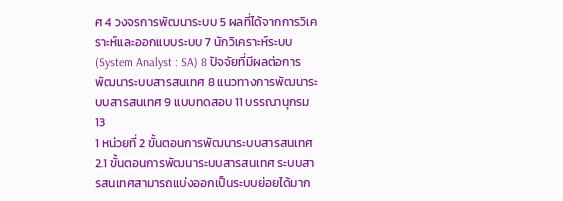ศ 4 วงจรการพัฒนาระบบ 5 ผลที่ได้จากการวิเคราะห์และออกแบบระบบ 7 นักวิเคราะห์ระบบ (System Analyst : SA) 8 ปัจจัยที่มีผลต่อการพัฒนาระบบสารสนเทศ 8 แนวทางการพัฒนาระบบสารสนเทศ 9 แบบทดสอบ 11 บรรณานุกรม 13
1 หน่วยที่ 2 ขั้นตอนการพัฒนาระบบสารสนเทศ 2.1 ขั้นตอนการพัฒนาระบบสารสนเทศ ระบบสารสนเทศสามารถแบ่งออกเป็นระบบย่อยได้มาก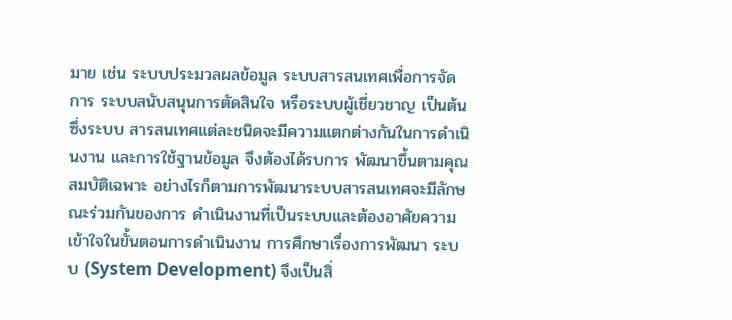มาย เช่น ระบบประมวลผลข้อมูล ระบบสารสนเทศเพื่อการจัดการ ระบบสนับสนุนการตัดสินใจ หรือระบบผู้เชี่ยวชาญ เป็นต้น ซึ่งระบบ สารสนเทศแต่ละชนิดจะมีความแตกต่างกันในการดำเนินงาน และการใช้ฐานข้อมูล จึงต้องได้รบการ พัฒนาขึ้นตามคุณสมบัติเฉพาะ อย่างไรก็ตามการพัฒนาระบบสารสนเทศจะมีลักษณะร่วมกันของการ ดำเนินงานที่เป็นระบบและต้องอาศัยความเข้าใจในขั้นตอนการดำเนินงาน การศึกษาเรื่องการพัฒนา ระบบ (System Development) จึงเป็นสิ่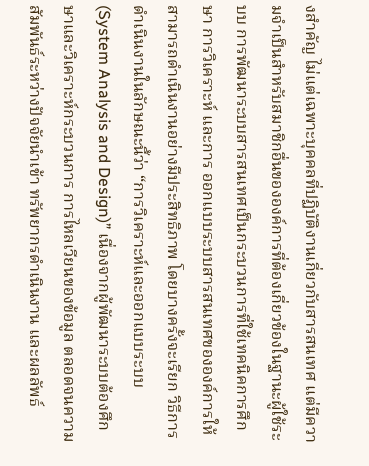งสำคัญ ไม่แต่เฉพาะบุคคลที่ปฏิบัติงานเกี่ยวกับสารสนเทศ แต่มีความจำเป็นสำหรับสมาชิกอื่นขององค์การที่ต้องเกี่ยวข้องในฐานะผู้ใช้ระบบ การพัฒนาระบบสารสนเทศเป็นกระบวนการที่ใช้เทคนิคการศึกษา การวิเคราะห์ และการ ออกแบบระบบสารสนเทศขององค์การให้สามารถดำเนินงานอย่างมีประสิทธิภาพ โดยบางครั้งจะเรียก วิธีการดำเนินงานในลักษณะนี้ว่า “การวิเคราะห์และออกแบบระบบ (System Analysis and Design)” เนื่องจากผู้พัฒนาระบบต้องศึกษาและวิเคราะห์กระบวนการ การไหลเวียนของข้อมูล ตลอดจนความสัมพันธ์ระหว่างปัจจัยนำเข้า ทรัพยากรดำเนินงาน และผลลัพธ์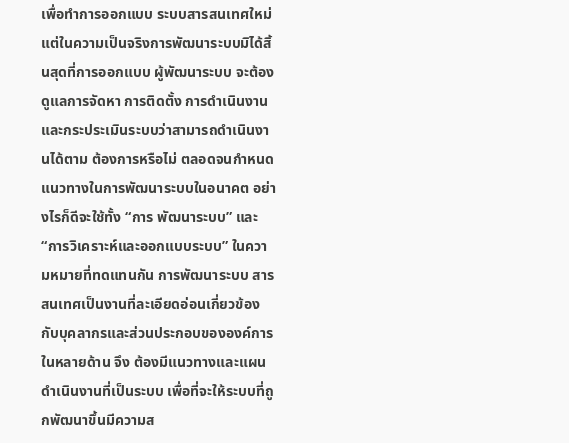เพื่อทำการออกแบบ ระบบสารสนเทศใหม่ แต่ในความเป็นจริงการพัฒนาระบบมิได้สิ้นสุดที่การออกแบบ ผู้พัฒนาระบบ จะต้องดูแลการจัดหา การติดตั้ง การดำเนินงาน และกระประเมินระบบว่าสามารถดำเนินงานได้ตาม ต้องการหรือไม่ ตลอดจนกำหนดแนวทางในการพัฒนาระบบในอนาคต อย่างไรก็ดีจะใช้ทั้ง “การ พัฒนาระบบ” และ “การวิเคราะห์และออกแบบระบบ” ในความหมายที่ทดแทนกัน การพัฒนาระบบ สารสนเทศเป็นงานที่ละเอียดอ่อนเกี่ยวข้องกับบุคลากรและส่วนประกอบขององค์การในหลายด้าน จึง ต้องมีแนวทางและแผนดำเนินงานที่เป็นระบบ เพื่อที่จะให้ระบบที่ถูกพัฒนาขึ้นมีความส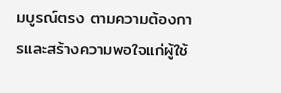มบูรณ์ตรง ตามความต้องการและสร้างความพอใจแก่ผู้ใช้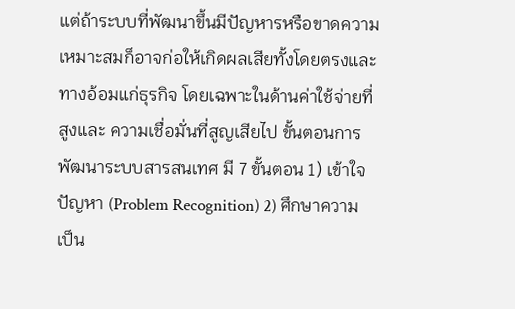แต่ถ้าระบบที่พัฒนาขึ้นมีปัญหารหรือขาดความ เหมาะสมก็อาจก่อให้เกิดผลเสียทั้งโดยตรงและทางอ้อมแก่ธุรกิจ โดยเฉพาะในด้านค่าใช้จ่ายที่สูงและ ความเชื่อมั่นที่สูญเสียไป ขั้นตอนการพัฒนาระบบสารสนเทศ มี 7 ขั้นตอน 1) เข้าใจปัญหา (Problem Recognition) 2) ศึกษาความเป็น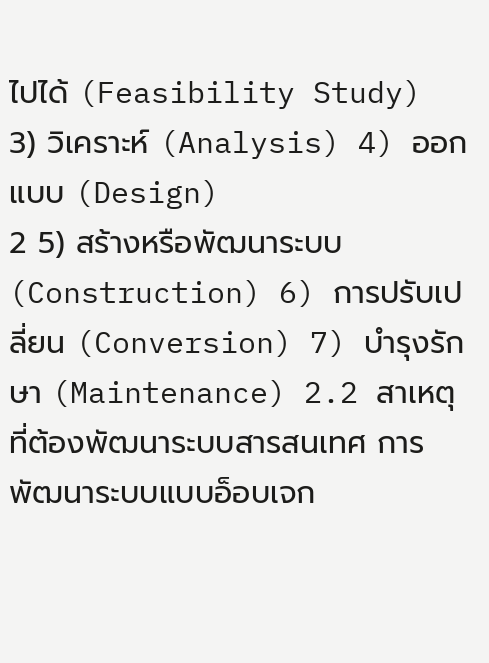ไปได้ (Feasibility Study) 3) วิเคราะห์ (Analysis) 4) ออกแบบ (Design)
2 5) สร้างหรือพัฒนาระบบ (Construction) 6) การปรับเปลี่ยน (Conversion) 7) บำรุงรักษา (Maintenance) 2.2 สาเหตุที่ต้องพัฒนาระบบสารสนเทศ การพัฒนาระบบแบบอ็อบเจก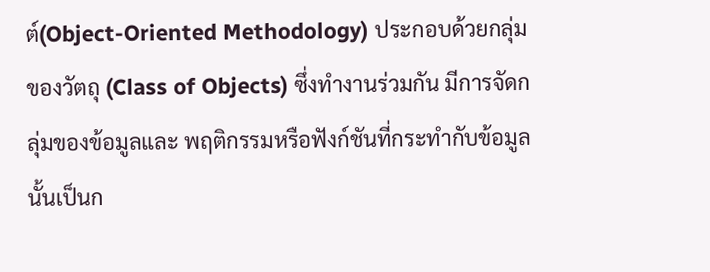ต์(Object-Oriented Methodology) ประกอบด้วยกลุ่มของวัตถุ (Class of Objects) ซึ่งทำงานร่วมกัน มีการจัดกลุ่มของข้อมูลและ พฤติกรรมหรือฟังก์ชันที่กระทำกับข้อมูลนั้นเป็นก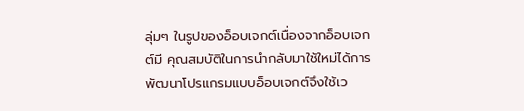ลุ่มๆ ในรูปของอ็อบเจกต์เนื่องจากอ็อบเจกต์มี คุณสมบัติในการนำกลับมาใช้ใหม่ได้การพัฒนาโปรแกรมแบบอ็อบเจกต์จึงใช้เว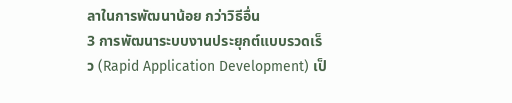ลาในการพัฒนาน้อย กว่าวิธีอื่น
3 การพัฒนาระบบงานประยุกต์แบบรวดเร็ว (Rapid Application Development) เป็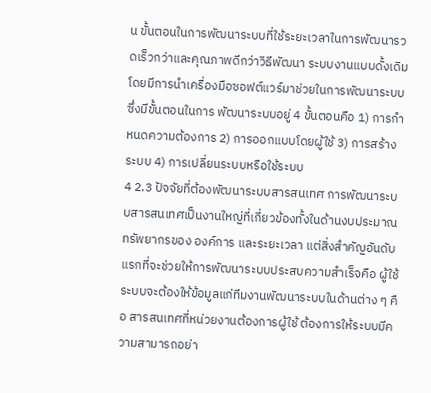น ขั้นตอนในการพัฒนาระบบที่ใช้ระยะเวลาในการพัฒนารวดเร็วกว่าและคุณภาพดีกว่าวิธีพัฒนา ระบบงานแบบดั้งเดิม โดยมีการนำเครื่องมือซอฟต์แวร์มาช่วยในการพัฒนาระบบซึ่งมีขั้นตอนในการ พัฒนาระบบอยู่ 4 ขั้นตอนคือ 1) การกำหนดความต้องการ 2) การออกแบบโดยผู้ใช้ 3) การสร้างระบบ 4) การเปลี่ยนระบบหรือใช้ระบบ
4 2.3 ปัจจัยที่ต้องพัฒนาระบบสารสนเทศ การพัฒนาระบบสารสนเทศเป็นงานใหญ่ที่เกี่ยวข้องทั้งในด้านงบประมาณ ทรัพยากรของ องค์การ และระยะเวลา แต่สิ่งสำคัญอันดับแรกที่จะช่วยให้การพัฒนาระบบประสบความสำเร็จคือ ผู้ใช้ระบบจะต้องให้ข้อมูลแก่ทีมงานพัฒนาระบบในด้านต่าง ๆ คือ สารสนเทศที่หน่วยงานต้องการผู้ใช้ ต้องการให้ระบบมีความสามารถอย่า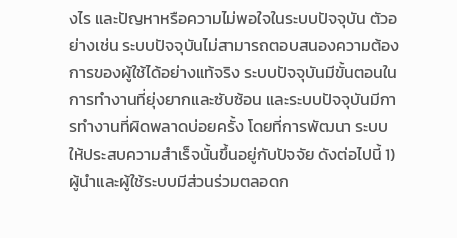งไร และปัญหาหรือความไม่พอใจในระบบปัจจุบัน ตัวอย่างเช่น ระบบปัจจุบันไม่สามารถตอบสนองความต้องการของผู้ใช้ได้อย่างแท้จริง ระบบปัจจุบันมีขั้นตอนใน การทำงานที่ยุ่งยากและซับซ้อน และระบบปัจจุบันมีการทำงานที่ผิดพลาดบ่อยครั้ง โดยที่การพัฒนา ระบบให้ประสบความสำเร็จนั้นขึ้นอยู่กับปัจจัย ดังต่อไปนี้ 1) ผู้นำและผู้ใช้ระบบมีส่วนร่วมตลอดก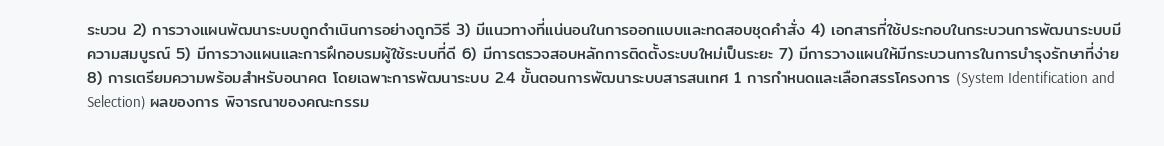ระบวน 2) การวางแผนพัฒนาระบบถูกดำเนินการอย่างถูกวิธี 3) มีแนวทางที่แน่นอนในการออกแบบและทดสอบชุดคำสั่ง 4) เอกสารที่ใช้ประกอบในกระบวนการพัฒนาระบบมีความสมบูรณ์ 5) มีการวางแผนและการฝึกอบรมผู้ใช้ระบบที่ดี 6) มีการตรวจสอบหลักการติดตั้งระบบใหม่เป็นระยะ 7) มีการวางแผนให้มีกระบวนการในการบำรุงรักษาที่ง่าย 8) การเตรียมความพร้อมสำหรับอนาคต โดยเฉพาะการพัฒนาระบบ 2.4 ขั้นตอนการพัฒนาระบบสารสนเทศ 1 การกำหนดและเลือกสรรโครงการ (System Identification and Selection) ผลของการ พิจารณาของคณะกรรม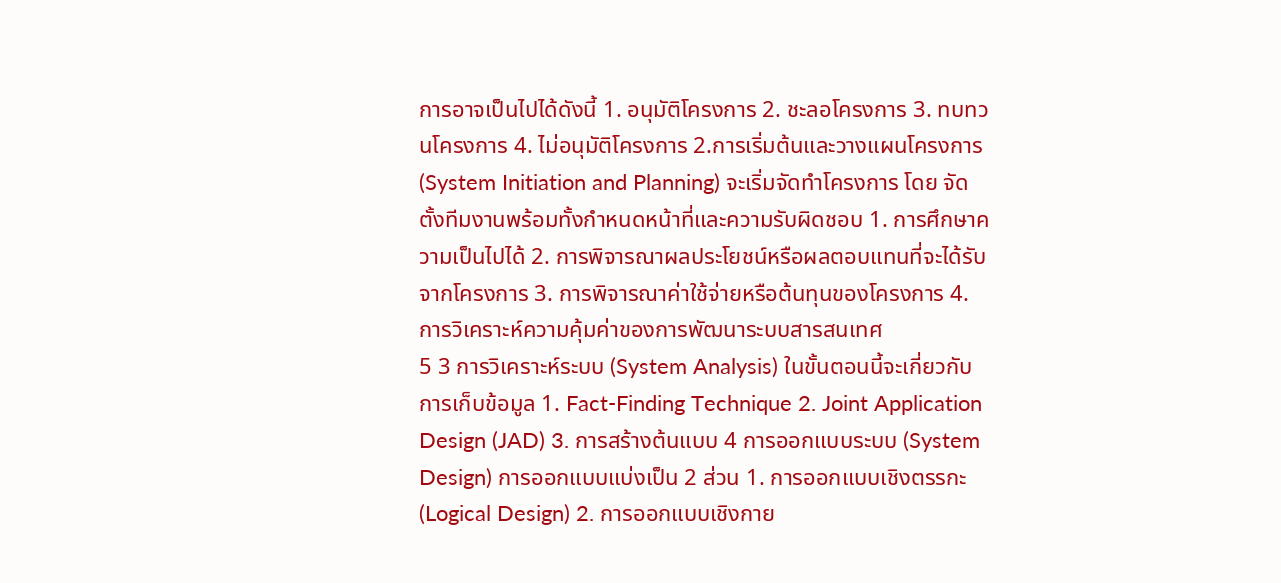การอาจเป็นไปได้ดังนี้ 1. อนุมัติโครงการ 2. ชะลอโครงการ 3. ทบทวนโครงการ 4. ไม่อนุมัติโครงการ 2.การเริ่มต้นและวางแผนโครงการ (System Initiation and Planning) จะเริ่มจัดทำโครงการ โดย จัดตั้งทีมงานพร้อมทั้งกำหนดหน้าที่และความรับผิดชอบ 1. การศึกษาความเป็นไปได้ 2. การพิจารณาผลประโยชน์หรือผลตอบแทนที่จะได้รับจากโครงการ 3. การพิจารณาค่าใช้จ่ายหรือต้นทุนของโครงการ 4. การวิเคราะห์ความคุ้มค่าของการพัฒนาระบบสารสนเทศ
5 3 การวิเคราะห์ระบบ (System Analysis) ในขั้นตอนนี้จะเกี่ยวกับการเก็บข้อมูล 1. Fact-Finding Technique 2. Joint Application Design (JAD) 3. การสร้างต้นแบบ 4 การออกแบบระบบ (System Design) การออกแบบแบ่งเป็น 2 ส่วน 1. การออกแบบเชิงตรรกะ (Logical Design) 2. การออกแบบเชิงกาย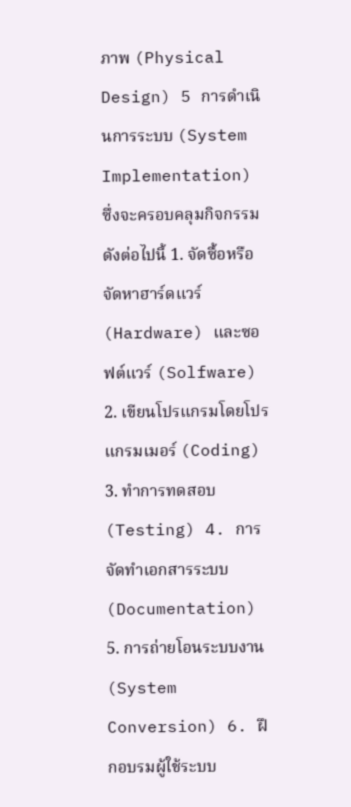ภาพ (Physical Design) 5 การดำเนินการระบบ (System Implementation) ซึ่งจะครอบคลุมกิจกรรมดังต่อไปนี้ 1. จัดซื้อหรือจัดหาฮาร์ดแวร์ (Hardware) และซอฟต์แวร์ (Solfware) 2. เขียนโปรแกรมโดยโปรแกรมเมอร์ (Coding) 3. ทำการทดสอบ (Testing) 4. การจัดทำเอกสารระบบ (Documentation) 5. การถ่ายโอนระบบงาน (System Conversion) 6. ฝึกอบรมผู้ใช้ระบบ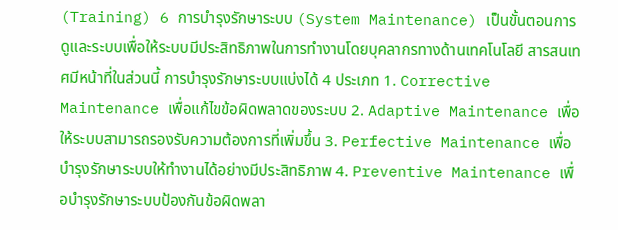(Training) 6 การบำรุงรักษาระบบ (System Maintenance) เป็นขั้นตอนการดูและระบบเพื่อให้ระบบมีประสิทธิภาพในการทำงานโดยบุคลากรทางด้านเทคโนโลยี สารสนเทศมีหน้าที่ในส่วนนี้ การบำรุงรักษาระบบแบ่งได้ 4 ประเภท 1. Corrective Maintenance เพื่อแก้ไขข้อผิดพลาดของระบบ 2. Adaptive Maintenance เพื่อให้ระบบสามารถรองรับความต้องการที่เพิ่มขึ้น 3. Perfective Maintenance เพื่อบำรุงรักษาระบบให้ทำงานได้อย่างมีประสิทธิภาพ 4. Preventive Maintenance เพื่อบำรุงรักษาระบบป้องกันข้อผิดพลา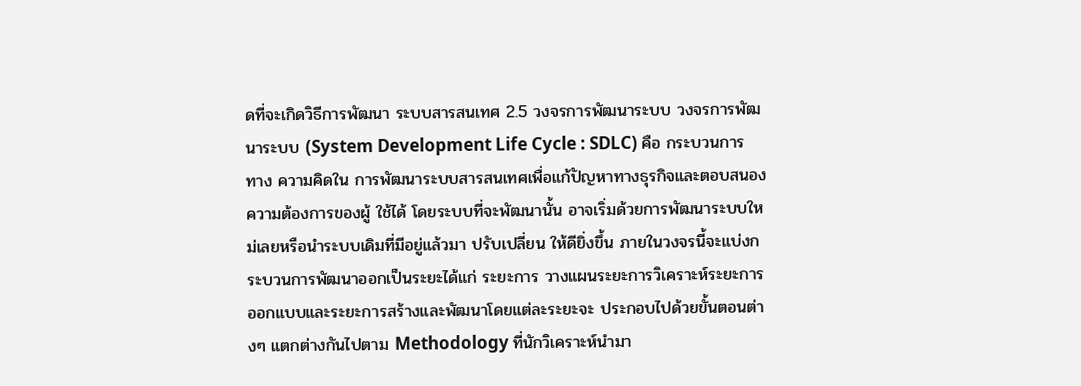ดที่จะเกิดวิธีการพัฒนา ระบบสารสนเทศ 2.5 วงจรการพัฒนาระบบ วงจรการพัฒนาระบบ (System Development Life Cycle : SDLC) คือ กระบวนการทาง ความคิดใน การพัฒนาระบบสารสนเทศเพื่อแก้ปัญหาทางธุรกิจและตอบสนองความต้องการของผู้ ใช้ได้ โดยระบบที่จะพัฒนานั้น อาจเริ่มด้วยการพัฒนาระบบใหม่เลยหรือนำระบบเดิมที่มีอยู่แล้วมา ปรับเปลี่ยน ให้ดียิ่งขึ้น ภายในวงจรนี้จะแบ่งกระบวนการพัฒนาออกเป็นระยะได้แก่ ระยะการ วางแผนระยะการวิเคราะห์ระยะการออกแบบและระยะการสร้างและพัฒนาโดยแต่ละระยะจะ ประกอบไปด้วยขั้นตอนต่างๆ แตกต่างกันไปตาม Methodology ที่นักวิเคราะห์นำมา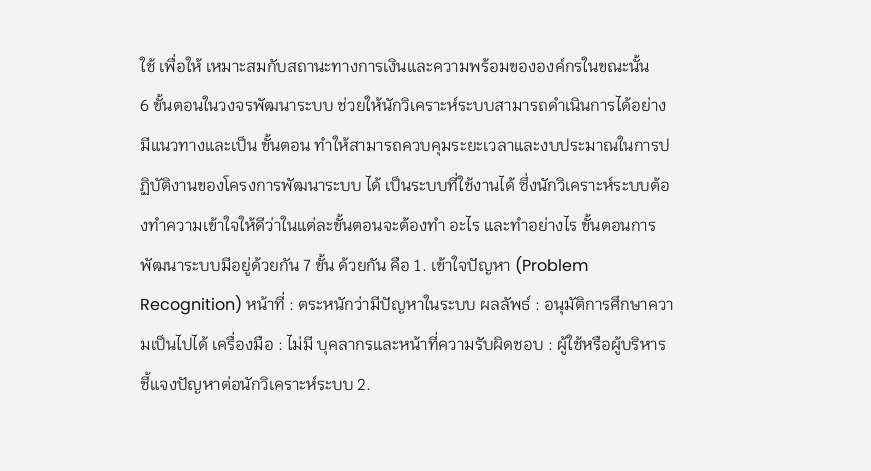ใช้ เพื่อให้ เหมาะสมกับสถานะทางการเงินและความพร้อมขององค์กรในขณะนั้น
6 ขั้นตอนในวงจรพัฒนาระบบ ช่วยให้นักวิเคราะห์ระบบสามารถดำเนินการได้อย่างมีแนวทางและเป็น ขั้นตอน ทำให้สามารถควบคุมระยะเวลาและงบประมาณในการปฏิบัติงานของโครงการพัฒนาระบบ ได้ เป็นระบบที่ใช้งานได้ ซึ่งนักวิเคราะห์ระบบต้องทำความเข้าใจให้ดีว่าในแต่ละขั้นตอนจะต้องทำ อะไร และทำอย่างไร ขั้นตอนการพัฒนาระบบมีอยู่ด้วยกัน 7 ขั้น ด้วยกัน คือ 1. เข้าใจปัญหา (Problem Recognition) หน้าที่ : ตระหนักว่ามีปัญหาในระบบ ผลลัพธ์ : อนุมัติการศึกษาความเป็นไปได้ เครื่องมือ : ไม่มี บุคลากรและหน้าที่ความรับผิดชอบ : ผู้ใช้หรือผู้บริหารชี้แจงปัญหาต่อนักวิเคราะห์ระบบ 2.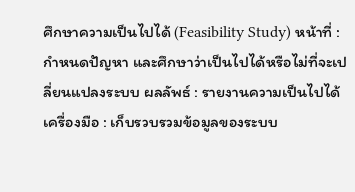ศึกษาความเป็นไปได้ (Feasibility Study) หน้าที่ : กำหนดปัญหา และศึกษาว่าเป็นไปได้หรือไม่ที่จะเปลี่ยนแปลงระบบ ผลลัพธ์ : รายงานความเป็นไปได้ เครื่องมือ : เก็บรวบรวมข้อมูลของระบบ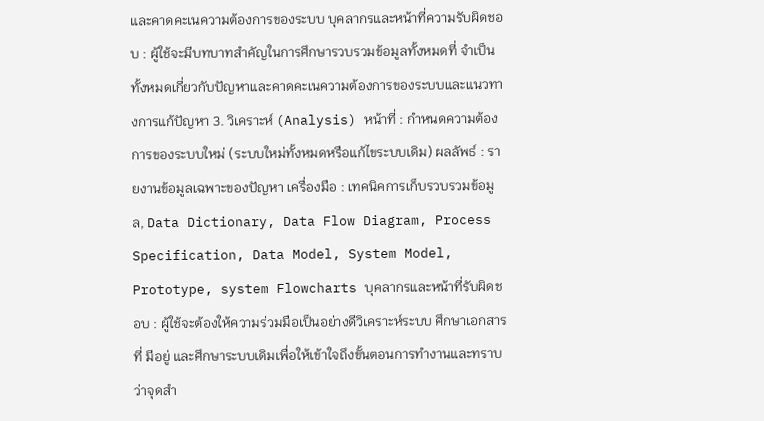และคาดคะเนความต้องการของระบบ บุคลากรและหน้าที่ความรับผิดชอบ : ผู้ใช้จะมีบทบาทสำคัญในการศึกษารวบรวมข้อมูลทั้งหมดที่ จำเป็นทั้งหมดเกี่ยวกับปัญหาและคาดคะเนความต้องการของระบบและแนวทางการแก้ปัญหา 3. วิเคราะห์ (Analysis) หน้าที่ : กำหนดความต้องการของระบบใหม่ (ระบบใหม่ทั้งหมดหรือแก้ไขระบบเดิม) ผลลัพธ์ : รายงานข้อมูลเฉพาะของปัญหา เครื่องมือ : เทคนิคการเก็บรวบรวมข้อมูล, Data Dictionary, Data Flow Diagram, Process Specification, Data Model, System Model, Prototype, system Flowcharts บุคลากรและหน้าที่รับผิดชอบ : ผู้ใช้จะต้องให้ความร่วมมือเป็นอย่างดีวิเคราะห์ระบบ ศึกษาเอกสารที่ มีอยู่ และศึกษาระบบเดิมเพื่อให้เข้าใจถึงขั้นตอนการทำงานและทราบว่าจุดสำ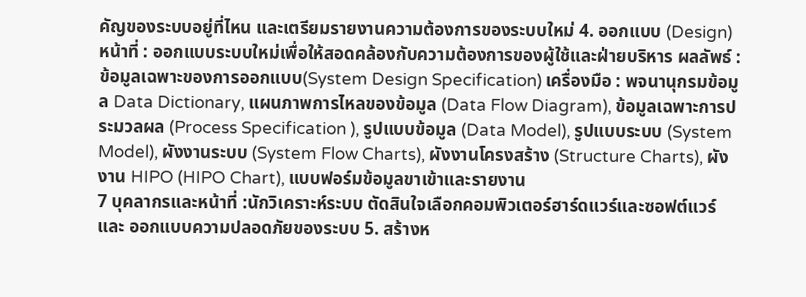คัญของระบบอยู่ที่ไหน และเตรียมรายงานความต้องการของระบบใหม่ 4. ออกแบบ (Design) หน้าที่ : ออกแบบระบบใหม่เพื่อให้สอดคล้องกับความต้องการของผู้ใช้และฝ่ายบริหาร ผลลัพธ์ : ข้อมูลเฉพาะของการออกแบบ(System Design Specification) เครื่องมือ : พจนานุกรมข้อมูล Data Dictionary, แผนภาพการไหลของข้อมูล (Data Flow Diagram), ข้อมูลเฉพาะการประมวลผล (Process Specification ), รูปแบบข้อมูล (Data Model), รูปแบบระบบ (System Model), ผังงานระบบ (System Flow Charts), ผังงานโครงสร้าง (Structure Charts), ผังงาน HIPO (HIPO Chart), แบบฟอร์มข้อมูลขาเข้าและรายงาน
7 บุคลากรและหน้าที่ :นักวิเคราะห์ระบบ ตัดสินใจเลือกคอมพิวเตอร์ฮาร์ดแวร์และซอฟต์แวร์และ ออกแบบความปลอดภัยของระบบ 5. สร้างห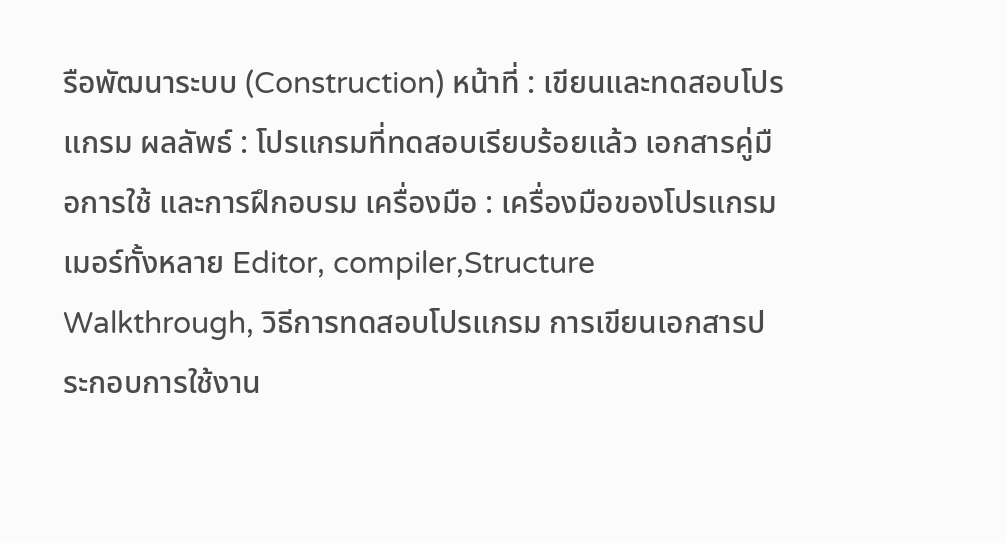รือพัฒนาระบบ (Construction) หน้าที่ : เขียนและทดสอบโปรแกรม ผลลัพธ์ : โปรแกรมที่ทดสอบเรียบร้อยแล้ว เอกสารคู่มือการใช้ และการฝึกอบรม เครื่องมือ : เครื่องมือของโปรแกรมเมอร์ทั้งหลาย Editor, compiler,Structure Walkthrough, วิธีการทดสอบโปรแกรม การเขียนเอกสารประกอบการใช้งาน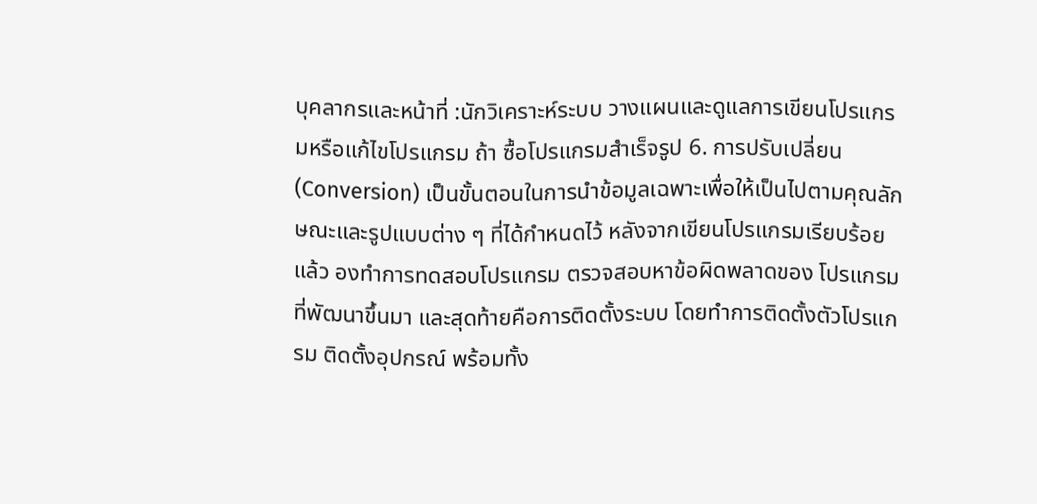บุคลากรและหน้าที่ :นักวิเคราะห์ระบบ วางแผนและดูแลการเขียนโปรแกรมหรือแก้ไขโปรแกรม ถ้า ซื้อโปรแกรมสำเร็จรูป 6. การปรับเปลี่ยน (Conversion) เป็นขั้นตอนในการนำข้อมูลเฉพาะเพื่อให้เป็นไปตามคุณลักษณะและรูปแบบต่าง ๆ ที่ได้กำหนดไว้ หลังจากเขียนโปรแกรมเรียบร้อยแล้ว องทำการทดสอบโปรแกรม ตรวจสอบหาข้อผิดพลาดของ โปรแกรมที่พัฒนาขึ้นมา และสุดท้ายคือการติดตั้งระบบ โดยทำการติดตั้งตัวโปรแกรม ติดตั้งอุปกรณ์ พร้อมทั้ง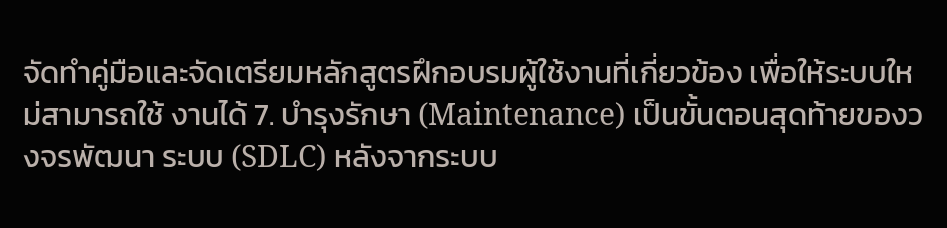จัดทำคู่มือและจัดเตรียมหลักสูตรฝึกอบรมผู้ใช้งานที่เกี่ยวข้อง เพื่อให้ระบบใหม่สามารถใช้ งานได้ 7. บำรุงรักษา (Maintenance) เป็นขั้นตอนสุดท้ายของวงจรพัฒนา ระบบ (SDLC) หลังจากระบบ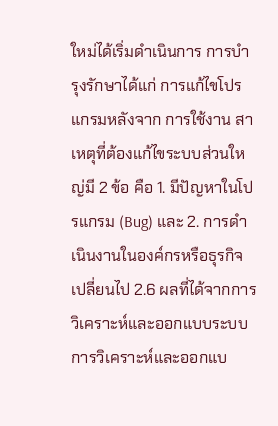ใหม่ได้เริ่มดำเนินการ การบำรุงรักษาได้แก่ การแก้ไขโปรแกรมหลังจาก การใช้งาน สาเหตุที่ต้องแก้ไขระบบส่วนใหญ่มี 2 ข้อ คือ 1. มีปัญหาในโปรแกรม (Bug) และ 2. การดำเนินงานในองค์กรหรือธุรกิจเปลี่ยนไป 2.6 ผลที่ได้จากการวิเคราะห์และออกแบบระบบ การวิเคราะห์และออกแบ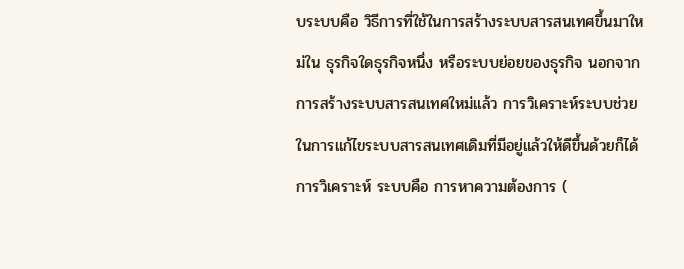บระบบคือ วิธีการที่ใช้ในการสร้างระบบสารสนเทศขึ้นมาใหม่ใน ธุรกิจใดธุรกิจหนึ่ง หรือระบบย่อยของธุรกิจ นอกจากการสร้างระบบสารสนเทศใหม่แล้ว การวิเคราะห์ระบบช่วยในการแก้ไขระบบสารสนเทศเดิมที่มีอยู่แล้วให้ดีขึ้นด้วยก็ได้ การวิเคราะห์ ระบบคือ การหาความต้องการ (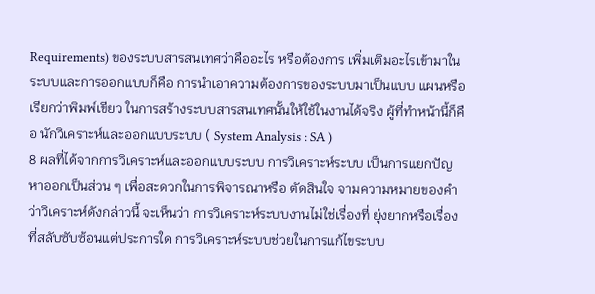Requirements) ของระบบสารสนเทศว่าคืออะไร หรือต้องการ เพิ่มเติมอะไรเข้ามาในระบบและการออกแบบก็คือ การนำเอาความต้องการของระบบมาเป็นแบบ แผนหรือเรียกว่าพิมพ์เขียว ในการสร้างระบบสารสนเทศนั้นให้ใช้ในงานได้จริง ผู้ที่ทำหน้านี้ก็คือ นักวิเคราะห์และออกแบบระบบ ( System Analysis : SA )
8 ผลที่ได้จากการวิเคราะห์และออกแบบระบบ การวิเคราะห์ระบบ เป็นการแยกปัญหาออกเป็นส่วน ๆ เพื่อสะดวกในการพิจารณาหรือ ตัดสินใจ จามความหมายของคำว่าวิเคราะห์ดังกล่าวนี้ จะเห็นว่า การวิเคราะห์ระบบงานไม่ใช่เรื่องที่ ยุ่งยากหรือเรื่องที่สลับซับซ้อนแต่ประการใด การวิเคราะห์ระบบช่วยในการแก้ไขระบบ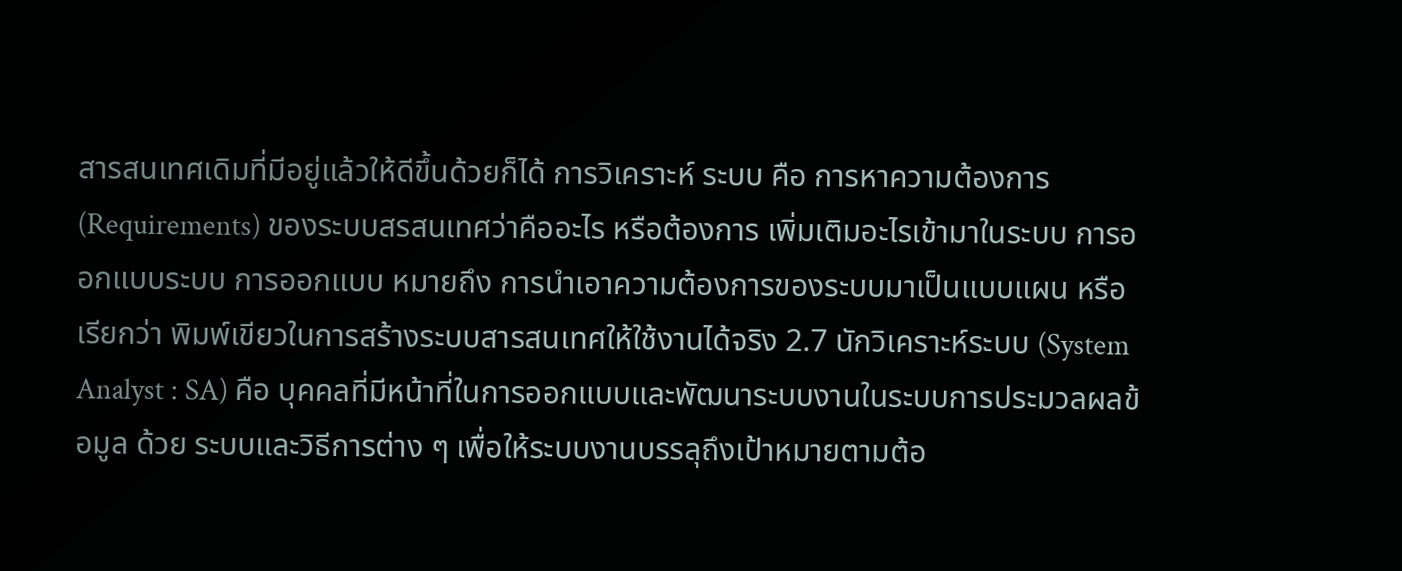สารสนเทศเดิมที่มีอยู่แล้วให้ดีขึ้นด้วยก็ได้ การวิเคราะห์ ระบบ คือ การหาความต้องการ (Requirements) ของระบบสรสนเทศว่าคืออะไร หรือต้องการ เพิ่มเติมอะไรเข้ามาในระบบ การออกแบบระบบ การออกแบบ หมายถึง การนำเอาความต้องการของระบบมาเป็นแบบแผน หรือ เรียกว่า พิมพ์เขียวในการสร้างระบบสารสนเทศให้ใช้งานได้จริง 2.7 นักวิเคราะห์ระบบ (System Analyst : SA) คือ บุคคลที่มีหน้าที่ในการออกแบบและพัฒนาระบบงานในระบบการประมวลผลข้อมูล ด้วย ระบบและวิธีการต่าง ๆ เพื่อให้ระบบงานบรรลุถึงเป้าหมายตามต้อ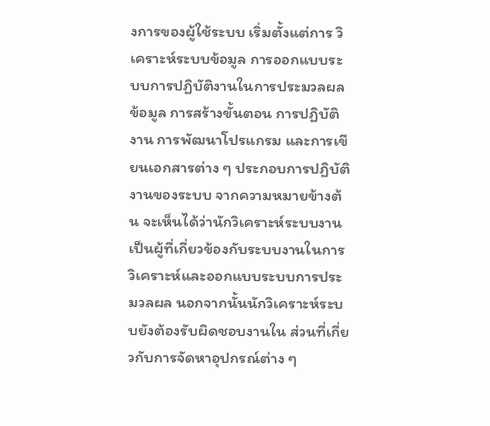งการของผู้ใช้ระบบ เริ่มตั้งแต่การ วิเคราะห์ระบบข้อมูล การออกแบบระบบการปฏิบัติงานในการประมวลผลข้อมูล การสร้างขั้นตอน การปฏิบัติงาน การพัฒนาโปรแกรม และการเขียนเอกสารต่าง ๆ ประกอบการปฏิบัติงานของระบบ จากความหมายข้างต้น จะเห็นได้ว่านักวิเคราะห์ระบบงานเป็นผู้ที่เกี่ยวข้องกับระบบงานในการ วิเคราะห์และออกแบบระบบการประมวลผล นอกจากนั้นนักวิเคราะห์ระบบยังต้องรับผิดชอบงานใน ส่วนที่เกี่ยวกับการจัดหาอุปกรณ์ต่าง ๆ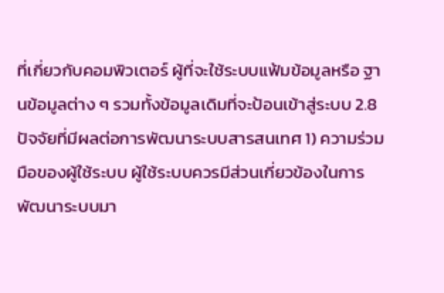ที่เกี่ยวกับคอมพิวเตอร์ ผู้ที่จะใช้ระบบแฟ้มข้อมูลหรือ ฐานข้อมูลต่าง ๆ รวมทั้งข้อมูลเดิมที่จะป้อนเข้าสู่ระบบ 2.8 ปัจจัยที่มีผลต่อการพัฒนาระบบสารสนเทศ 1) ความร่วมมือของผู้ใช้ระบบ ผู้ใช้ระบบควรมีส่วนเกี่ยวข้องในการพัฒนาระบบมา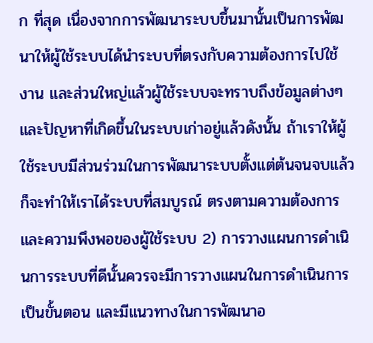ก ที่สุด เนื่องจากการพัฒนาระบบขึ้นมานั้นเป็นการพัฒนาให้ผู้ใช้ระบบได้นำระบบที่ตรงกับความต้องการไปใช้ งาน และส่วนใหญ่แล้วผู้ใช้ระบบจะทราบถึงข้อมูลต่างๆ และปัญหาที่เกิดขึ้นในระบบเก่าอยู่แล้วดังนั้น ถ้าเราให้ผู้ใช้ระบบมีส่วนร่วมในการพัฒนาระบบตั้งแต่ต้นจนจบแล้วก็จะทำให้เราได้ระบบที่สมบูรณ์ ตรงตามความต้องการ และความพึงพอของผู้ใช้ระบบ 2) การวางแผนการดำเนินการระบบที่ดีนั้นควรจะมีการวางแผนในการดำเนินการเป็นขั้นตอน และมีแนวทางในการพัฒนาอ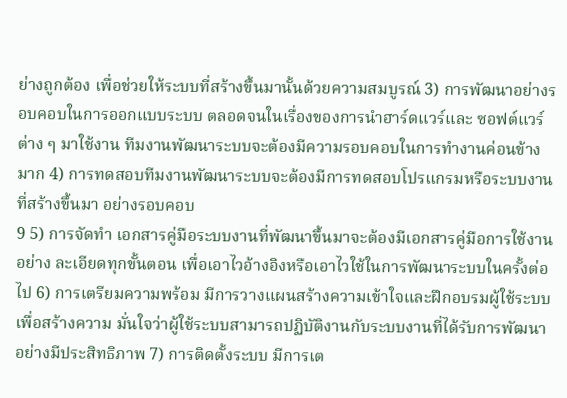ย่างถูกต้อง เพื่อช่วยให้ระบบที่สร้างขึ้นมานั้นด้วยความสมบูรณ์ 3) การพัฒนาอย่างรอบคอบในการออกแบบระบบ ตลอดจนในเรื่องของการนำฮาร์ดแวร์และ ซอฟต์แวร์ต่าง ๆ มาใช้งาน ทีมงานพัฒนาระบบจะต้องมีความรอบคอบในการทำงานค่อนข้างมาก 4) การทดสอบทีมงานพัฒนาระบบจะต้องมีการทดสอบโปรแกรมหรือระบบงานที่สร้างขึ้นมา อย่างรอบคอบ
9 5) การจัดทำ เอกสารคู่มือระบบงานที่พัฒนาขึ้นมาจะต้องมีเอกสารคู่มือการใช้งานอย่าง ละเอียดทุกขั้นตอน เพื่อเอาไวอ้างอิงหรือเอาไวใช้ในการพัฒนาระบบในครั้งต่อไป 6) การเตรียมความพร้อม มีการวางแผนสร้างความเข้าใจและฝึกอบรมผู้ใช้ระบบเพื่อสร้างความ มั่นใจว่าผู้ใช้ระบบสามารถปฏิบัติงานกับระบบงานที่ได้รับการพัฒนาอย่างมีประสิทธิภาพ 7) การติดตั้งระบบ มีการเต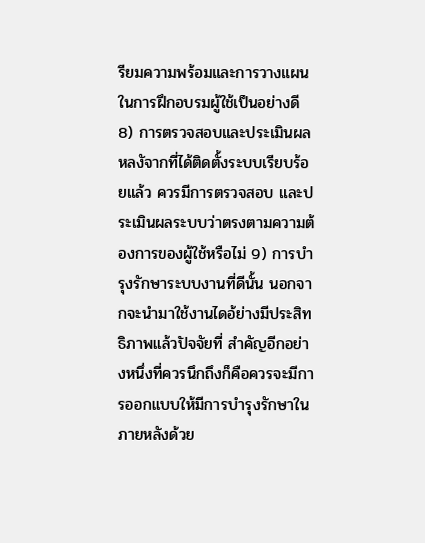รียมความพร้อมและการวางแผนในการฝึกอบรมผู้ใช้เป็นอย่างดี 8) การตรวจสอบและประเมินผล หลงัจากที่ได้ติดตั้งระบบเรียบร้อยแล้ว ควรมีการตรวจสอบ และประเมินผลระบบว่าตรงตามความต้องการของผู้ใช้หรือไม่ 9) การบำรุงรักษาระบบงานที่ดีนั้น นอกจากจะนำมาใช้งานไดอ้ย่างมีประสิทธิภาพแล้วปัจจัยที่ สำคัญอีกอย่างหนึ่งที่ควรนึกถึงก็คือควรจะมีการออกแบบให้มีการบำรุงรักษาในภายหลังด้วย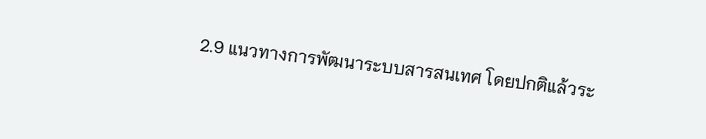2.9 แนวทางการพัฒนาระบบสารสนเทศ โดยปกติแล้วระ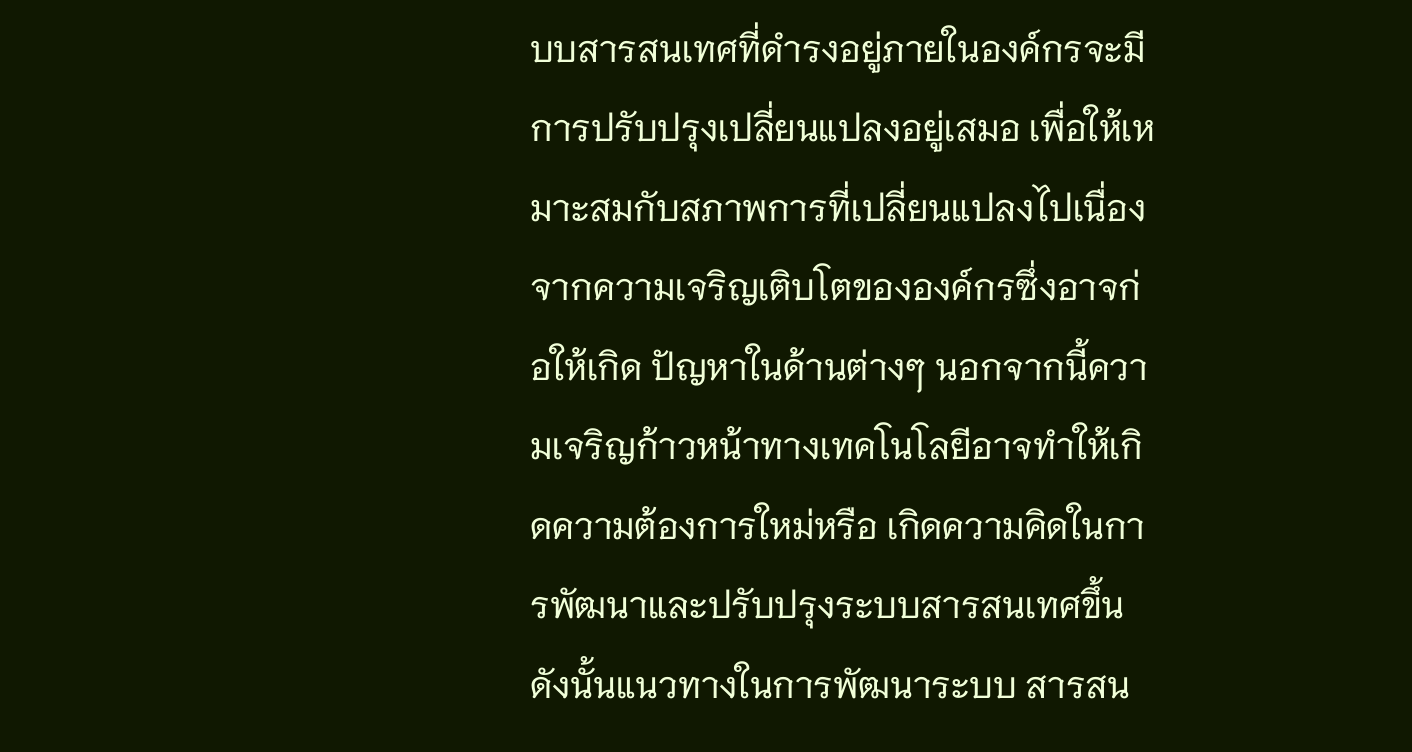บบสารสนเทศที่ดำรงอยู่ภายในองค์กรจะมีการปรับปรุงเปลี่ยนแปลงอยู่เสมอ เพื่อให้เหมาะสมกับสภาพการที่เปลี่ยนแปลงไปเนื่องจากความเจริญเติบโตขององค์กรซึ่งอาจก่อให้เกิด ปัญหาในด้านต่างๆ นอกจากนี้ความเจริญก้าวหน้าทางเทคโนโลยีอาจทำให้เกิดความต้องการใหม่หรือ เกิดความคิดในการพัฒนาและปรับปรุงระบบสารสนเทศขึ้นดังนั้นแนวทางในการพัฒนาระบบ สารสน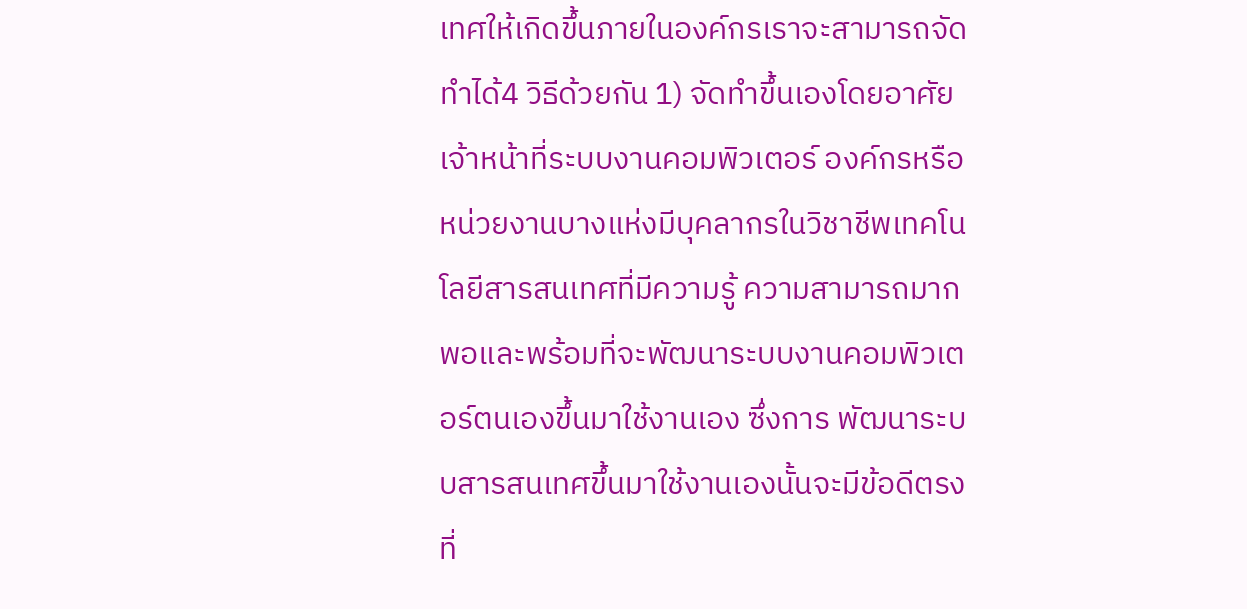เทศให้เกิดขึ้นภายในองค์กรเราจะสามารถจัดทำได้4 วิธีด้วยกัน 1) จัดทำขึ้นเองโดยอาศัยเจ้าหน้าที่ระบบงานคอมพิวเตอร์ องค์กรหรือหน่วยงานบางแห่งมีบุคลากรในวิชาชีพเทคโนโลยีสารสนเทศที่มีความรู้ ความสามารถมากพอและพร้อมที่จะพัฒนาระบบงานคอมพิวเตอร์ตนเองขึ้นมาใช้งานเอง ซึ่งการ พัฒนาระบบสารสนเทศขึ้นมาใช้งานเองนั้นจะมีข้อดีตรงที่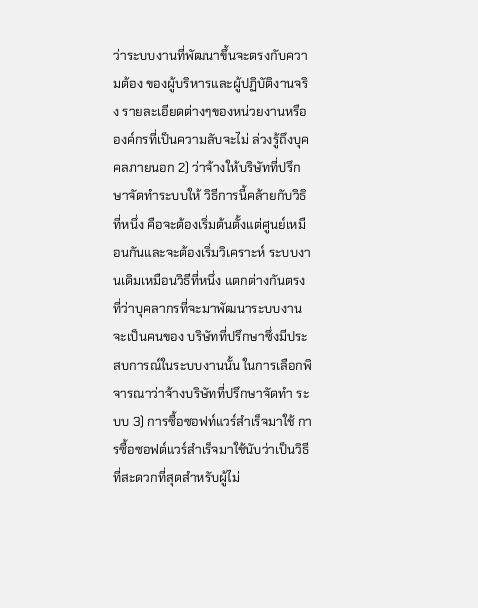ว่าระบบงานที่พัฒนาขึ้นจะตรงกับความต้อง ของผู้บริหารและผู้ปฏิบัติงานจริง รายละเอียดต่างๆของหน่วยงานหรือองค์กรที่เป็นความลับจะไม่ ล่วงรู้ถึงบุคคลภายนอก 2) ว่าจ้างให้บริษัทที่ปรึกษาจัดทำระบบให้ วิธีการนี้คล้ายกับวิธิที่หนึ่ง คือจะต้องเริ่มต้นตั้งแต่ศูนย์เหมือนกันและจะต้องเริ่มวิเคราะห์ ระบบงานเดิมเหมือนวิธีที่หนึ่ง แตกต่างกันตรงที่ว่าบุคลากรที่จะมาพัฒนาระบบงานจะเป็นคนของ บริษัทที่ปรึกษาซึ่งมีประสบการณ์ในระบบงานนั้น ในการเลือกพิจารณาว่าจ้างบริษัทที่ปรึกษาจัดทำ ระบบ 3) การซื้อซอฟท์แวร์สำเร็จมาใช้ การซื้อซอฟต์แวร์สำเร็จมาใช้นับว่าเป็นวิธีที่สะดวกที่สุดสำหรับผู้ไม่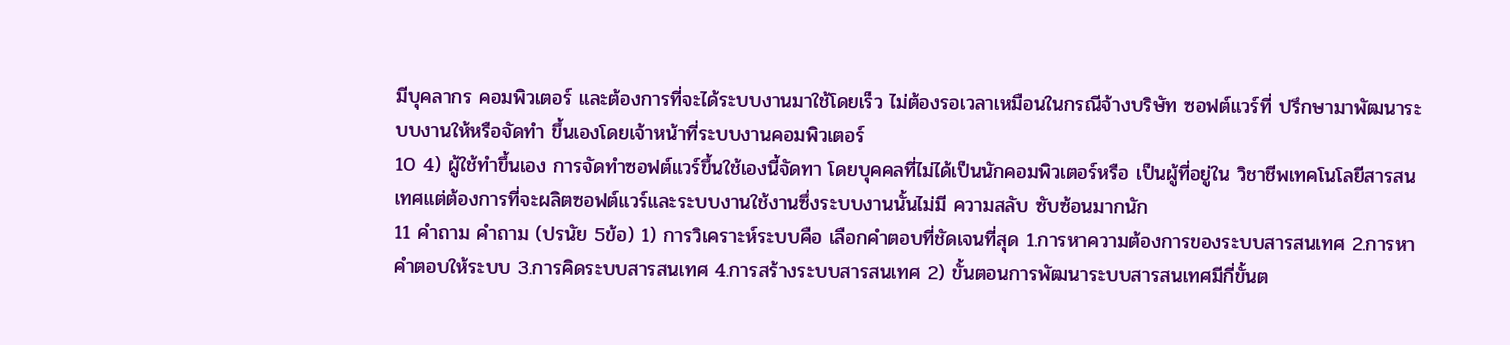มีบุคลากร คอมพิวเตอร์ และต้องการที่จะได้ระบบงานมาใช้โดยเร็ว ไม่ต้องรอเวลาเหมือนในกรณีจ้างบริษัท ซอฟต์แวร์ที่ ปรึกษามาพัฒนาระบบงานให้หรือจัดทำ ขึ้นเองโดยเจ้าหน้าที่ระบบงานคอมพิวเตอร์
10 4) ผู้ใช้ทำขึ้นเอง การจัดทำซอฟต์แวร์ขึ้นใช้เองนี้จัดทา โดยบุคคลที่ไม่ได้เป็นนักคอมพิวเตอร์หรือ เป็นผู้ที่อยู่ใน วิชาชีพเทคโนโลยีสารสนเทศแต่ต้องการที่จะผลิตซอฟต์แวร์และระบบงานใช้งานซึ่งระบบงานนั้นไม่มี ความสลับ ซับซ้อนมากนัก
11 คำถาม คำถาม (ปรนัย 5ข้อ) 1) การวิเคราะห์ระบบคือ เลือกคำตอบที่ชัดเจนที่สุด 1.การหาความต้องการของระบบสารสนเทศ 2.การหาคำตอบให้ระบบ 3.การคิดระบบสารสนเทศ 4.การสร้างระบบสารสนเทศ 2) ขั้นตอนการพัฒนาระบบสารสนเทศมีกี่ขั้นต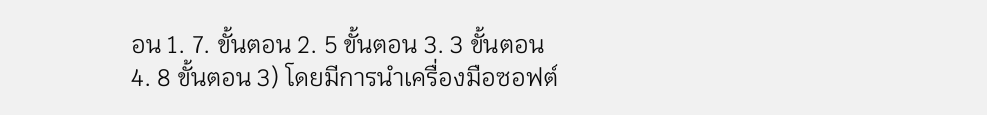อน 1. 7. ขั้นตอน 2. 5 ขั้นตอน 3. 3 ขั้นตอน 4. 8 ขั้นตอน 3) โดยมีการนำเครื่องมือซอฟต์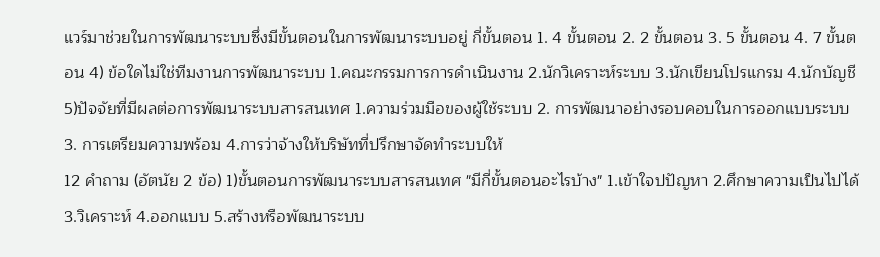แวร์มาช่วยในการพัฒนาระบบซึ่งมีขั้นตอนในการพัฒนาระบบอยู่ กี่ขั้นตอน 1. 4 ขั้นตอน 2. 2 ขั้นตอน 3. 5 ขั้นตอน 4. 7 ขั้นตอน 4) ข้อใดไม่ใช่ทีมงานการพัฒนาระบบ 1.คณะกรรมการการดำเนินงาน 2.นักวิเคราะห์ระบบ 3.นักเขียนโปรแกรม 4.นักบัญชี 5)ปัจจัยที่มีผลต่อการพัฒนาระบบสารสนเทศ 1.ความร่วมมือของผู้ใช้ระบบ 2. การพัฒนาอย่างรอบคอบในการออกแบบระบบ 3. การเตรียมความพร้อม 4.การว่าจ้างให้บริษัทที่ปรึกษาจัดทำระบบให้
12 คำถาม (อัตนัย 2 ข้อ) 1)ขั้นตอนการพัฒนาระบบสารสนเทศ "มีกี่ขั้นตอนอะไรบ้าง" 1.เข้าใจปปัญหา 2.ศึกษาความเป็นไปได้ 3.วิเคราะห์ 4.ออกแบบ 5.สร้างหรือพัฒนาระบบ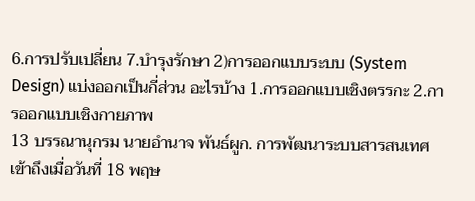6.การปรับเปลี่ยน 7.บำรุงรักษา 2)การออกแบบระบบ (System Design) แบ่งออกเป็นกี่ส่วน อะไรบ้าง 1.การออกแบบเชิงตรรกะ 2.การออกแบบเชิงกายภาพ
13 บรรณานุกรม นายอำนาจ พันธ์ผูก. การพัฒนาระบบสารสนเทศ เข้าถึงเมื่อวันที่ 18 พฤษ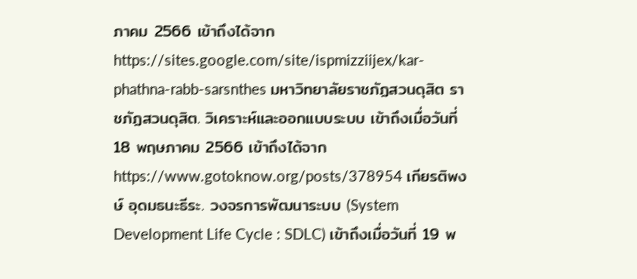ภาคม 2566 เข้าถึงได้จาก https://sites.google.com/site/ispmizziijex/kar-phathna-rabb-sarsnthes มหาวิทยาลัยราชภัฏสวนดุสิต ราชภัฏสวนดุสิต. วิเคราะห์และออกแบบระบบ เข้าถึงเมื่อวันที่ 18 พฤษภาคม 2566 เข้าถึงได้จาก https://www.gotoknow.org/posts/378954 เกียรติพงษ์ อุดมธนะธีระ. วงจรการพัฒนาระบบ (System Development Life Cycle : SDLC) เข้าถึงเมื่อวันที่ 19 พ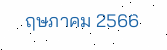ฤษภาคม 2566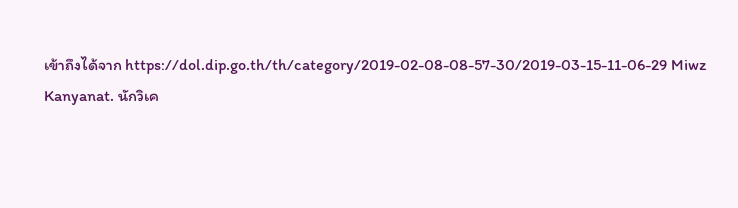เข้าถึงได้จาก https://dol.dip.go.th/th/category/2019-02-08-08-57-30/2019-03-15-11-06-29 Miwz Kanyanat. นักวิเค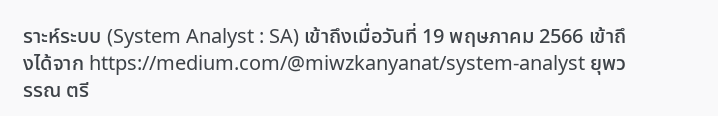ราะห์ระบบ (System Analyst : SA) เข้าถึงเมื่อวันที่ 19 พฤษภาคม 2566 เข้าถึงได้จาก https://medium.com/@miwzkanyanat/system-analyst ยุพวรรณ ตรี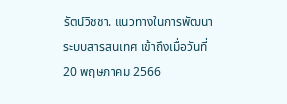รัตน์วิชชา. แนวทางในการพัฒนาระบบสารสนเทศ เข้าถึงเมื่อวันที่ 20 พฤษภาคม 2566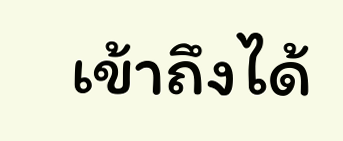เข้าถึงได้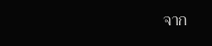จาก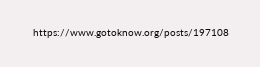https://www.gotoknow.org/posts/197108